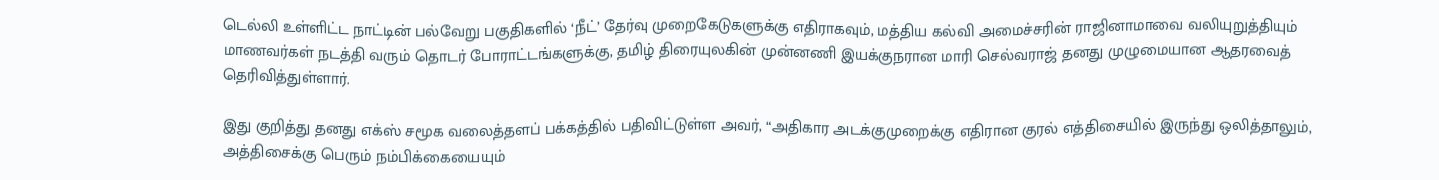டெல்லி உள்ளிட்ட நாட்டின் பல்வேறு பகுதிகளில் ‘நீட்’ தேர்வு முறைகேடுகளுக்கு எதிராகவும், மத்திய கல்வி அமைச்சரின் ராஜினாமாவை வலியுறுத்தியும் மாணவர்கள் நடத்தி வரும் தொடர் போராட்டங்களுக்கு, தமிழ் திரையுலகின் முன்னணி இயக்குநரான மாரி செல்வராஜ் தனது முழுமையான ஆதரவைத் தெரிவித்துள்ளார்.

இது குறித்து தனது எக்ஸ் சமூக வலைத்தளப் பக்கத்தில் பதிவிட்டுள்ள அவர், “அதிகார அடக்குமுறைக்கு எதிரான குரல் எத்திசையில் இருந்து ஒலித்தாலும், அத்திசைக்கு பெரும் நம்பிக்கையையும்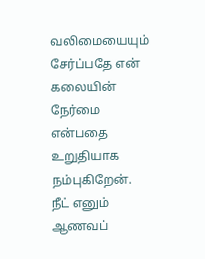வலிமையையும் சேர்ப்பதே என் கலையின் நேர்மை என்பதை உறுதியாக நம்புகிறேன். நீட் எனும் ஆணவப்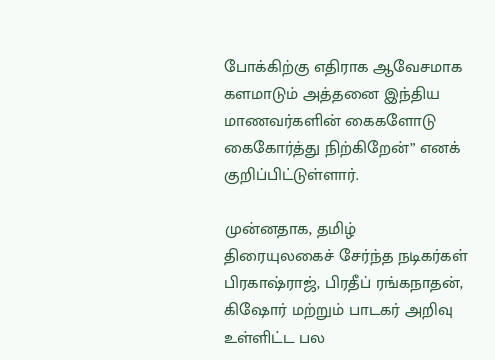போக்கிற்கு எதிராக ஆவேசமாக களமாடும் அத்தனை இந்திய மாணவர்களின் கைகளோடு கைகோர்த்து நிற்கிறேன்” எனக் குறிப்பிட்டுள்ளார்.

முன்னதாக, தமிழ் திரையுலகைச் சேர்ந்த நடிகர்கள் பிரகாஷ்ராஜ், பிரதீப் ரங்கநாதன், கிஷோர் மற்றும் பாடகர் அறிவு உள்ளிட்ட பல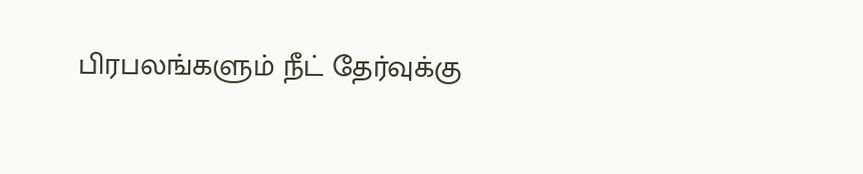பிரபலங்களும் நீட் தேர்வுக்கு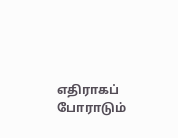எதிராகப் போராடும்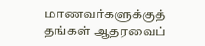மாணவர்களுக்குத் தங்கள் ஆதரவைப்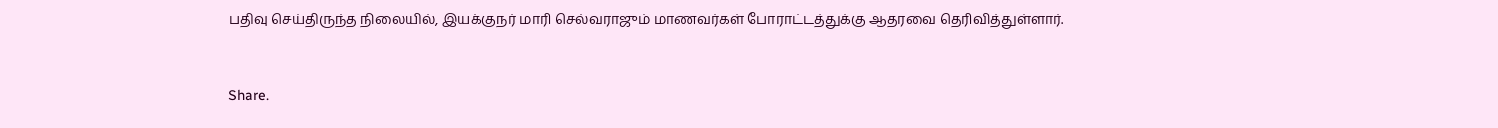பதிவு செய்திருந்த நிலையில், இயக்குநர் மாரி செல்வராஜும் மாணவர்கள் போராட்டத்துக்கு ஆதரவை தெரிவித்துள்ளார்.



Share.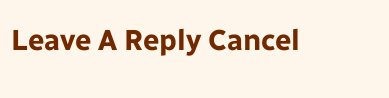Leave A Reply Cancel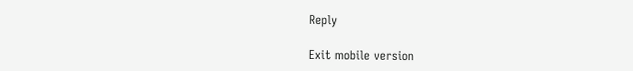Reply

Exit mobile version